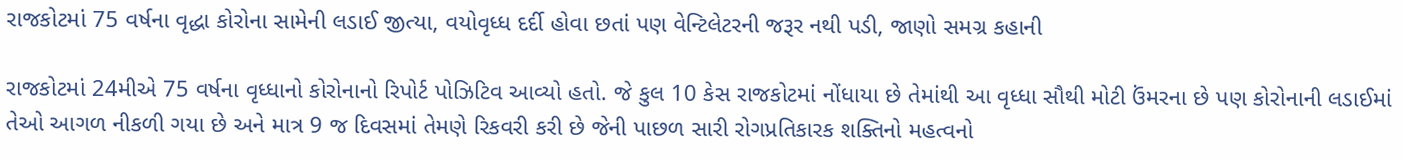રાજકોટમાં 75 વર્ષના વૃદ્ધા કોરોના સામેની લડાઈ જીત્યા, વયોવૃધ્ધ દર્દી હોવા છતાં પણ વેન્ટિલેટરની જરૂર નથી પડી, જાણો સમગ્ર કહાની

રાજકોટમાં 24મીએ 75 વર્ષના વૃધ્ધાનો કોરોનાનો રિપોર્ટ પોઝિટિવ આવ્યો હતો. જે કુલ 10 કેસ રાજકોટમાં નોંધાયા છે તેમાંથી આ વૃધ્ધા સૌથી મોટી ઉંમરના છે પણ કોરોનાની લડાઈમાં તેઓ આગળ નીકળી ગયા છે અને માત્ર 9 જ દિવસમાં તેમણે રિકવરી કરી છે જેની પાછળ સારી રોગપ્રતિકારક શક્તિનો મહત્વનો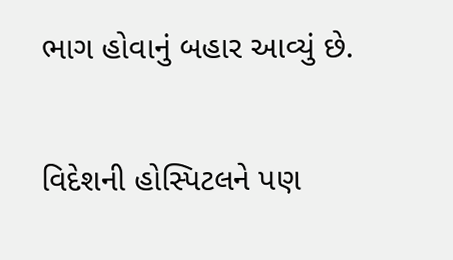ભાગ હોવાનું બહાર આવ્યું છે.

વિદેશની હોસ્પિટલને પણ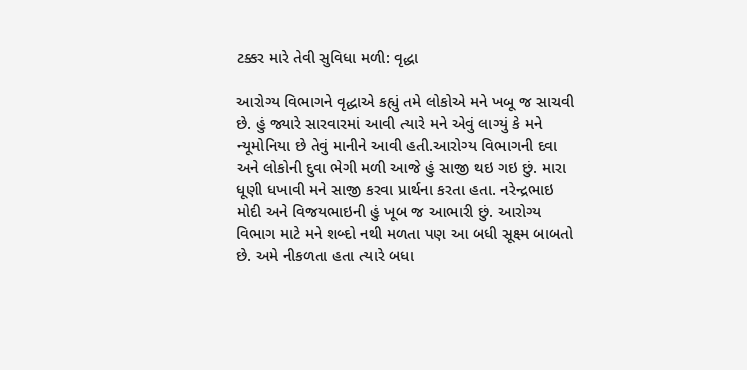ટક્કર મારે તેવી સુવિધા મળી: વૃદ્ધા

આરોગ્ય વિભાગને વૃદ્ધાએ કહ્યું તમે લોકોએ મને ખબૂ જ સાચવી છે. હું જ્યારે સારવારમાં આવી ત્યારે મને એવું લાગ્યું કે મને ન્યૂમોનિયા છે તેવું માનીને આવી હતી.આરોગ્ય વિભાગની દવા અને લોકોની દુવા ભેગી મળી આજે હું સાજી થઇ ગઇ છું. મારા ધૂણી ધખાવી મને સાજી કરવા પ્રાર્થના કરતા હતા. નરેન્દ્રભાઇ મોદી અને વિજયભાઇની હું ખૂબ જ આભારી છું. આરોગ્ય વિભાગ માટે મને શબ્દો નથી મળતા પણ આ બધી સૂક્ષ્મ બાબતો છે. અમે નીકળતા હતા ત્યારે બધા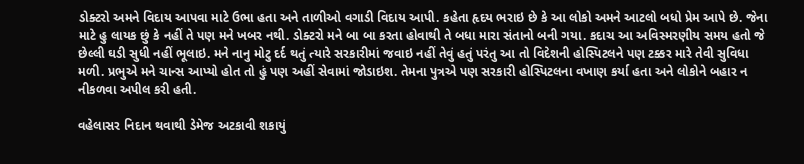ડોક્ટરો અમને વિદાય આપવા માટે ઉભા હતા અને તાળીઓ વગાડી વિદાય આપી. કહેતા હૃદય ભરાઇ છે કે આ લોકો અમને આટલો બધો પ્રેમ આપે છે. જેના માટે હુ લાયક છું કે નહીં તે પણ મને ખબર નથી. ડોક્ટરો મને બા બા કરતા હોવાથી તે બધા મારા સંતાનો બની ગયા. કદાચ આ અવિસ્મરણીય સમય હતો જે છેલ્લી ઘડી સુધી નહીં ભૂલાઇ. મને નાનુ મોટુ દર્દ થતું ત્યારે સરકારીમાં જવાઇ નહીં તેવું હતું પરંતુ આ તો વિદેશની હોસ્પિટલને પણ ટક્કર મારે તેવી સુવિધા મળી. પ્રભુએ મને ચાન્સ આપ્યો હોત તો હું પણ અહીં સેવામાં જોડાઇશ. તેમના પુત્રએ પણ સરકારી હોસ્પિટલના વખાણ કર્યા હતા અને લોકોને બહાર ન નીકળવા અપીલ કરી હતી.

વહેલાસર નિદાન થવાથી ડેમેજ અટકાવી શકાયું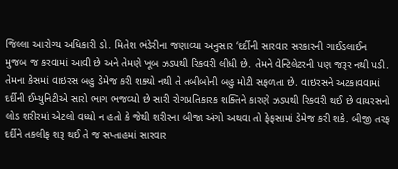જિલ્લા આરોગ્ય અધિકારી ડો. મિતેશ ભંડેરીના જણાવ્યા અનુસાર ‘દર્દીની સારવાર સરકારની ગાઈડલાઈન મુજબ જ કરવામાં આવી છે અને તેમણે ખૂબ ઝડપથી રિકવરી લીધી છે. તેમને વેન્ટિલેટરની પણ જરૂર નથી પડી. તેમના કેસમાં વાઇરસ બહુ ડેમેજ કરી શક્યો નથી તે તબીબોની બહુ મોટી સફળતા છે. વાઇરસને અટકાવવામાં દર્દીની ઈમ્યુનિટીએ સારો ભાગ ભજવ્યો છે સારી રોગપ્રતિકારક શક્તિને કારણે ઝડપથી રિકવરી થઈ છે વાયરસનો લોડ શરીરમાં એટલો વધ્યો ન હતો કે જેથી શરીરના બીજા અંગો અથવા તો ફેફસામાં ડેમેજ કરી શકે. બીજી તરફ દર્દીને તકલીફ શરૂ થઈ તે જ સપ્તાહમાં સારવાર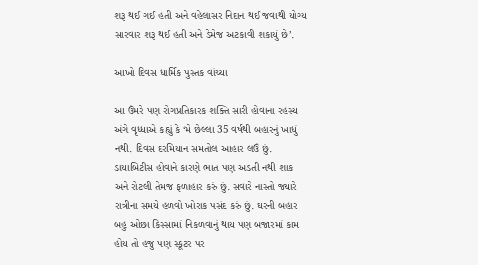શરૂ થઈ ગઈ હતી અને વહેલાસર નિદાન થઈ જવાથી યોગ્ય સારવાર શરૂ થઈ હતી અને ડેમેજ અટકાવી શકાયું છે’.

આખો દિવસ ધાર્મિક પુસ્તક વાંચ્યા

આ ઉંમરે પણ રોગપ્રતિકારક શક્તિ સારી હોવાના રહસ્ય અંગે વૃધ્ધાએ કહ્યું કે ‘મે છેલ્લા 35 વર્ષથી બહારનું ખાધું નથી. દિવસ દરમિયાન સમતોલ આહાર લઉં છું. ડાયાબિટીસ હોવાને કારણે ભાત પણ અડતી નથી શાક અને રોટલી તેમજ ફળાહાર કરું છું. સવારે નાસ્તો જ્યારે રાત્રીના સમયે હળવો ખોરાક પસંદ કરું છું. ઘરની બહાર બહુ ઓછા કિસ્સામાં નિકળવાનું થાય પણ બજારમાં કામ હોય તો હજુ પણ સ્કૂટર પર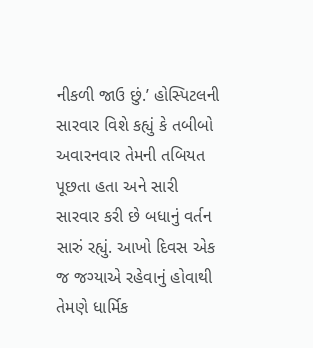નીકળી જાઉ છું.’ હોસ્પિટલની સારવાર વિશે કહ્યું કે તબીબો અવારનવાર તેમની તબિયત પૂછતા હતા અને સારી સારવાર કરી છે બધાનું વર્તન સારું રહ્યું. આખો દિવસ એક જ જગ્યાએ રહેવાનું હોવાથી તેમણે ધાર્મિક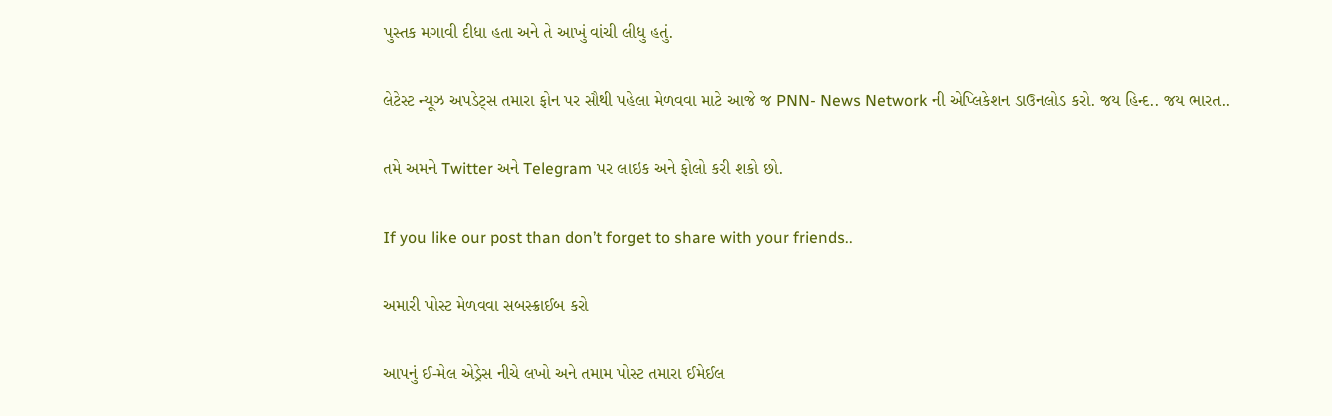પુસ્તક મગાવી દીધા હતા અને તે આખું વાંચી લીધુ હતું.

લેટેસ્ટ ન્યૂઝ અપડેટ્સ તમારા ફોન પર સૌથી પહેલા મેળવવા માટે આજે જ PNN- News Network ની એપ્લિકેશન ડાઉનલોડ કરો. જય હિન્દ.. જય ભારત..

તમે અમને Twitter અને Telegram પર લાઇક અને ફોલો કરી શકો છો.

If you like our post than don’t forget to share with your friends..

અમારી પોસ્ટ મેળવવા સબસ્ક્રાઈબ કરો

આપનું ઈ-મેલ એડ્રેસ નીચે લખો અને તમામ પોસ્ટ તમારા ઈમેઈલ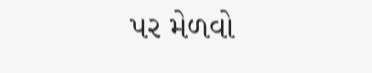પર મેળવો